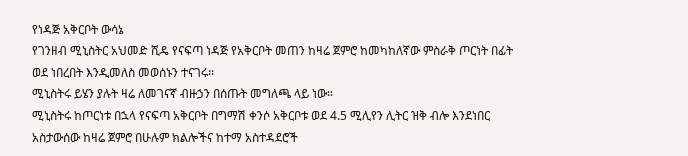የነዳጅ አቅርቦት ውሳኔ
የገንዘብ ሚኒስትር አህመድ ሺዴ የናፍጣ ነዳጅ የአቅርቦት መጠን ከዛሬ ጀምሮ ከመካከለኛው ምስራቅ ጦርነት በፊት ወደ ነበረበት እንዲመለስ መወሰኑን ተናገሩ፡፡
ሚኒስትሩ ይሄን ያሉት ዛሬ ለመገናኛ ብዙኃን በሰጡት መግለጫ ላይ ነው።
ሚኒስትሩ ከጦርነቱ በኋላ የናፍጣ አቅርቦት በግማሽ ቀንሶ አቅርቦቱ ወደ 4.5 ሚሊየን ሊትር ዝቅ ብሎ እንደነበር አስታውሰው ከዛሬ ጀምሮ በሁሉም ክልሎችና ከተማ አስተዳደሮች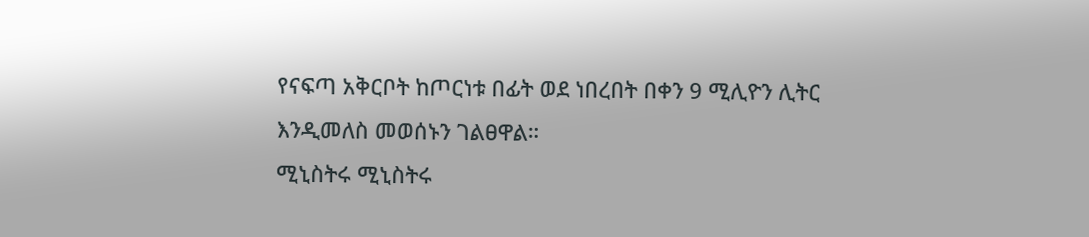የናፍጣ አቅርቦት ከጦርነቱ በፊት ወደ ነበረበት በቀን 9 ሚሊዮን ሊትር እንዲመለስ መወሰኑን ገልፀዋል።
ሚኒስትሩ ሚኒስትሩ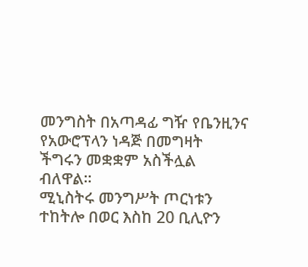መንግስት በአጣዳፊ ግዥ የቤንዚንና የአውሮፕላን ነዳጅ በመግዛት ችግሩን መቋቋም አስችሏል ብለዋል።
ሚኒስትሩ መንግሥት ጦርነቱን ተከትሎ በወር እስከ 20 ቢሊዮን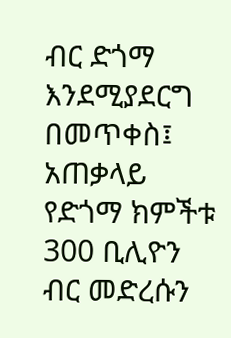ብር ድጎማ እንደሚያደርግ በመጥቀስ፤ አጠቃላይ የድጎማ ክምችቱ 300 ቢሊዮን ብር መድረሱን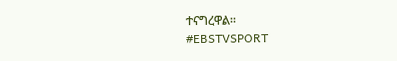ተናግረዋል።
#EBSTVSPORT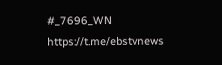#_7696_WN
https://t.me/ebstvnews